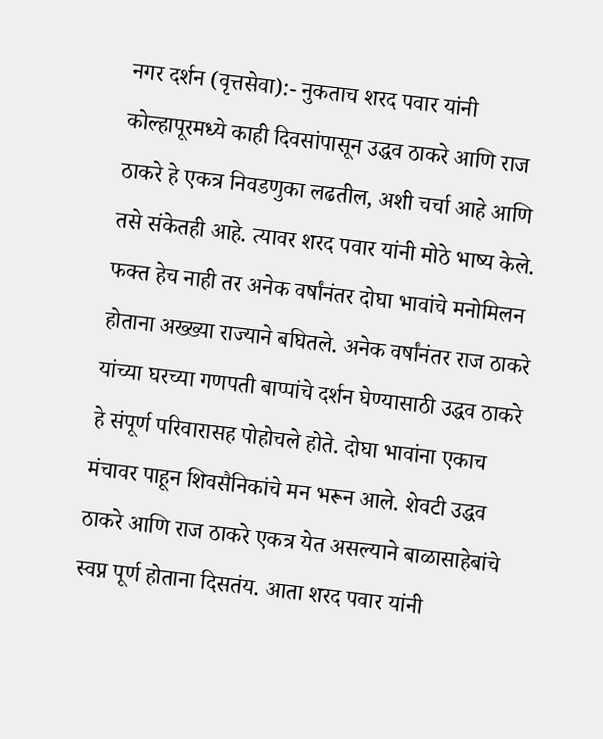नगर दर्शन (वृत्तसेवा):- नुकताच शरद पवार यांनी कोल्हापूरमध्ये काही दिवसांपासून उद्धव ठाकरे आणि राज ठाकरे हे एकत्र निवडणुका लढतील, अशी चर्चा आहे आणि तसे संकेतही आहे. त्यावर शरद पवार यांनी मोठे भाष्य केले. फक्त हेच नाही तर अनेक वर्षांनंतर दोघा भावांचे मनोमिलन होताना अख्ख्या राज्याने बघितले. अनेक वर्षांनंतर राज ठाकरे यांच्या घरच्या गणपती बाप्पांचे दर्शन घेण्यासाठी उद्धव ठाकरे हे संपूर्ण परिवारासह पोहोचले होते. दोघा भावांना एकाच मंचावर पाहून शिवसैनिकांचे मन भरून आले. शेवटी उद्धव ठाकरे आणि राज ठाकरे एकत्र येत असल्याने बाळासाहेबांचे स्वप्न पूर्ण होताना दिसतंय. आता शरद पवार यांनी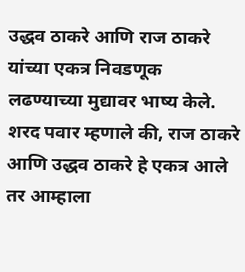उद्धव ठाकरे आणि राज ठाकरे यांच्या एकत्र निवडणूक लढण्याच्या मुद्यावर भाष्य केले.
शरद पवार म्हणाले की, राज ठाकरे आणि उद्धव ठाकरे हे एकत्र आले तर आम्हाला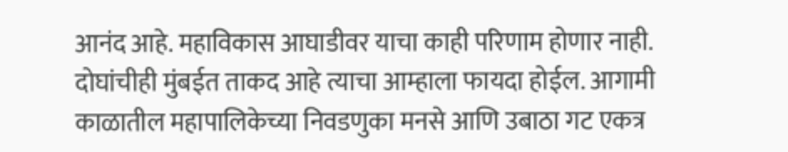आनंद आहे. महाविकास आघाडीवर याचा काही परिणाम होणार नाही. दोघांचीही मुंबईत ताकद आहे त्याचा आम्हाला फायदा होईल. आगामी काळातील महापालिकेच्या निवडणुका मनसे आणि उबाठा गट एकत्र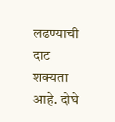लढण्याची दाट शक्यता आहे. दोघे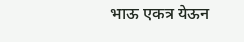भाऊ एकत्र येऊन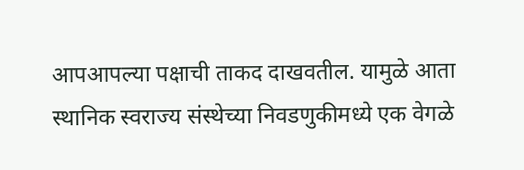आपआपल्या पक्षाची ताकद दाखवतील. यामुळे आता स्थानिक स्वराज्य संस्थेच्या निवडणुकीमध्ये एक वेगळे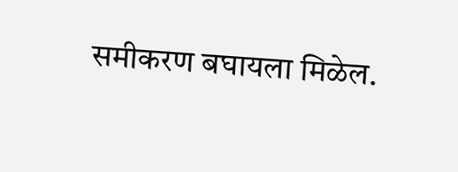समीकरण बघायला मिळेल.